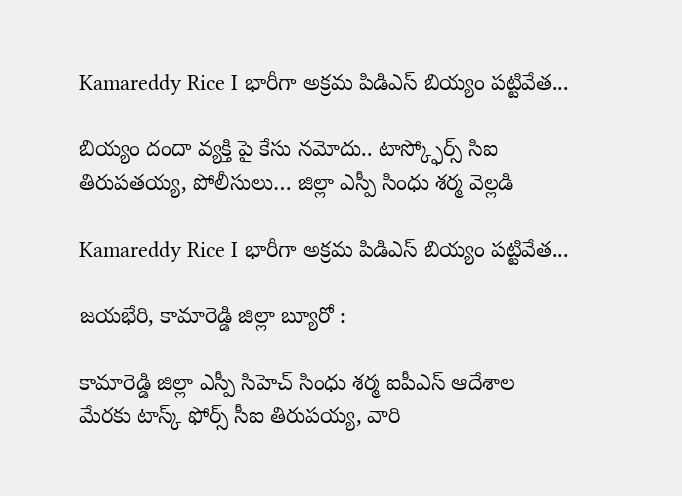Kamareddy Rice I భారీగా అక్రమ పిడిఎస్ బియ్యం పట్టివేత...

బియ్యం దందా వ్యక్తి పై కేసు నమోదు.. టాస్క్ఫోర్స్ సిఐ తిరుపతయ్య, పోలీసులు… జిల్లా ఎస్పీ సింధు శర్మ వెల్లడి

Kamareddy Rice I భారీగా అక్రమ పిడిఎస్ బియ్యం పట్టివేత...

జయభేరి, కామారెడ్డి జిల్లా బ్యూరో :

కామారెడ్డి జిల్లా ఎస్పీ సిహెచ్ సింధు శర్మ ఐపీఎస్ ఆదేశాల మేరకు టాస్క్ ఫోర్స్ సీఐ తిరుపయ్య, వారి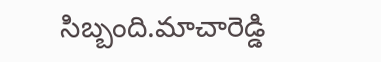సిబ్బంది.మాచారెడ్డి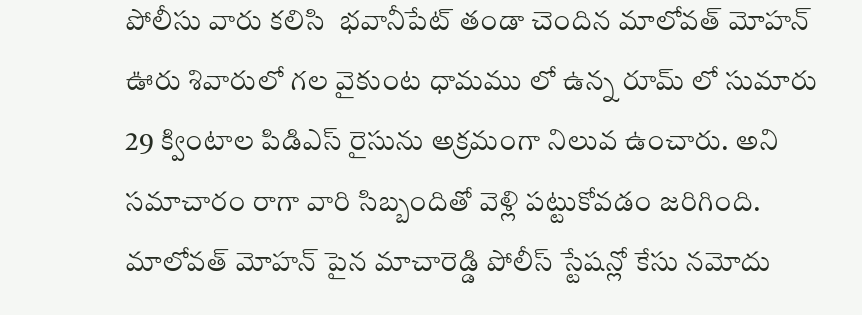పోలీసు వారు కలిసి  భవానీపేట్ తండా చెందిన మాలోవత్ మోహన్ ఊరు శివారులో గల వైకుంట ధామము లో ఉన్న రూమ్ లో సుమారు 29 క్వింటాల పిడిఎస్ రైసును అక్రమంగా నిలువ ఉంచారు. అని  సమాచారం రాగా వారి సిబ్బందితో వెళ్లి పట్టుకోవడం జరిగింది. మాలోవత్ మోహన్ పైన మాచారెడ్డి పోలీస్ స్టేషన్లో కేసు నమోదు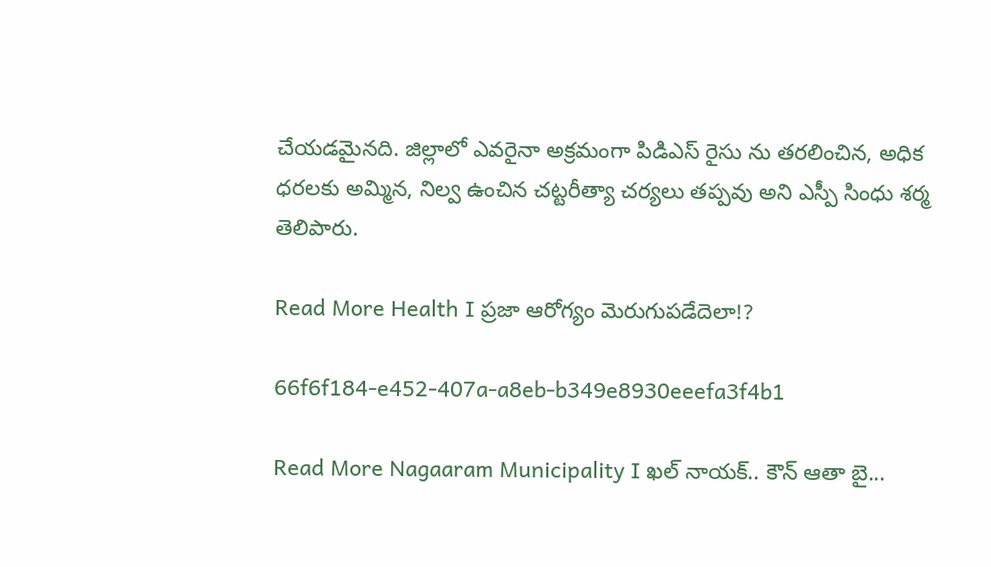చేయడమైనది. జిల్లాలో ఎవరైనా అక్రమంగా పిడిఎస్ రైసు ను తరలించిన, అధిక ధరలకు అమ్మిన, నిల్వ ఉంచిన చట్టరీత్యా చర్యలు తప్పవు అని ఎస్పీ సింధు శర్మ తెలిపారు.

Read More Health I ప్రజా ఆరోగ్యం మెరుగుపడేదెలా!?

66f6f184-e452-407a-a8eb-b349e8930eeefa3f4b1

Read More Nagaaram Municipality I ఖల్ నాయక్.. కౌన్ ఆతా బై...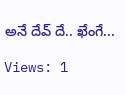అనే దేవ్ దే.. ఖేంగే...

Views: 1